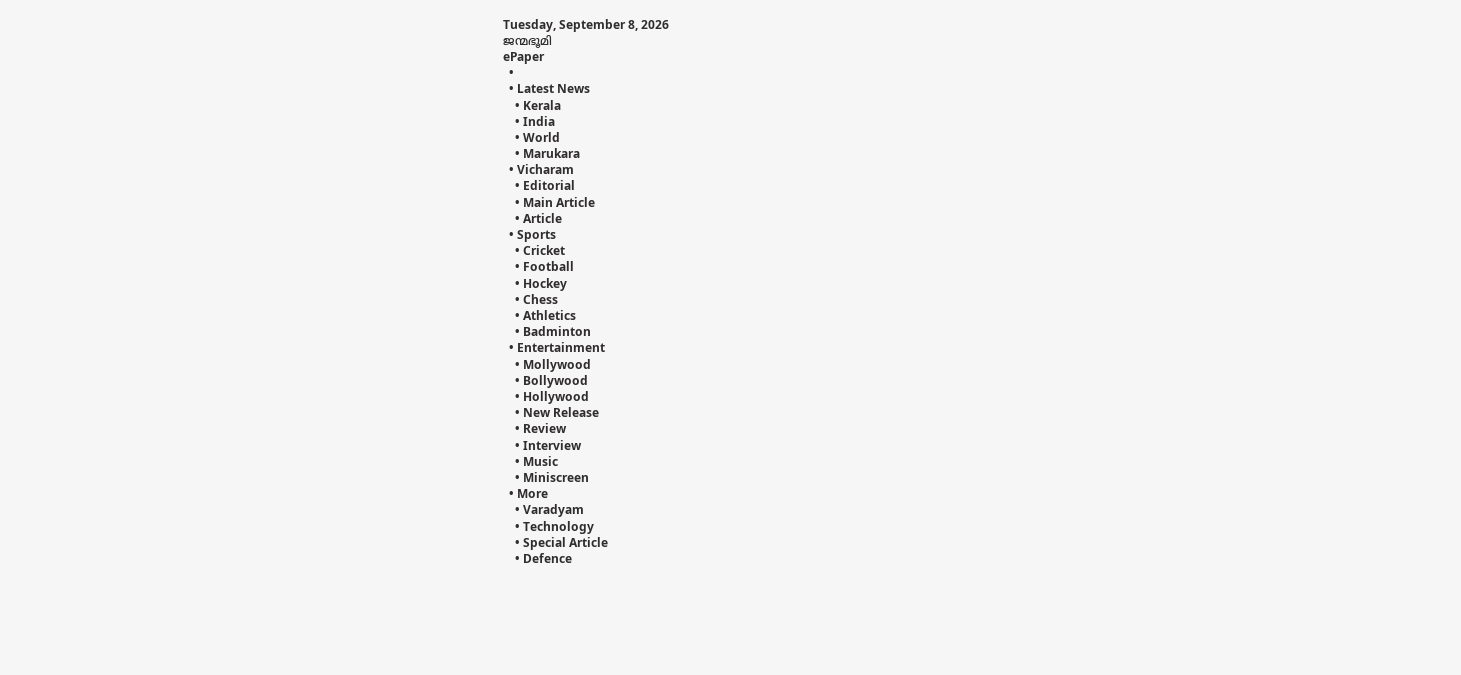Tuesday, September 8, 2026
ജന്മഭൂമി
ePaper
  •
  • Latest News
    • Kerala
    • India
    • World
    • Marukara
  • Vicharam
    • Editorial
    • Main Article
    • Article
  • Sports
    • Cricket
    • Football
    • Hockey
    • Chess
    • Athletics
    • Badminton
  • Entertainment
    • Mollywood
    • Bollywood
    • Hollywood
    • New Release
    • Review
    • Interview
    • Music
    • Miniscreen
  • More
    • Varadyam
    • Technology
    • Special Article
    • Defence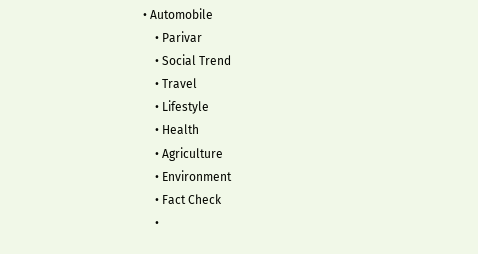• Automobile
    • Parivar
    • Social Trend
    • Travel
    • Lifestyle
    • Health
    • Agriculture
    • Environment
    • Fact Check
    •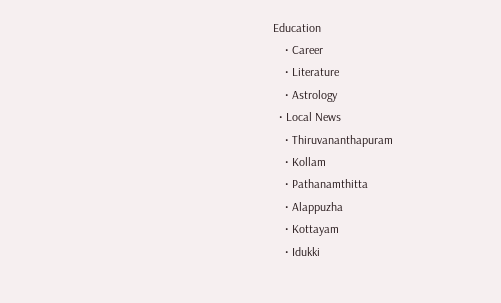Education
    • Career
    • Literature
    • Astrology
  • Local News
    • Thiruvananthapuram
    • Kollam
    • Pathanamthitta
    • Alappuzha
    • Kottayam
    • Idukki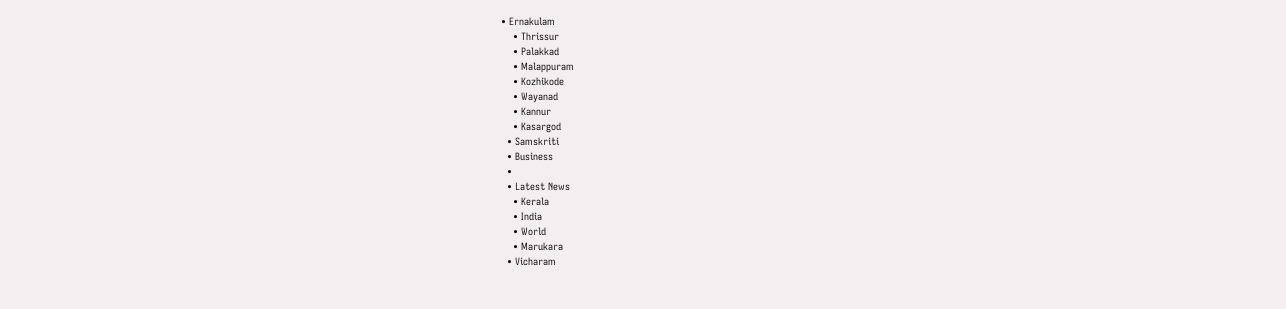• Ernakulam
    • Thrissur
    • Palakkad
    • Malappuram
    • Kozhikode
    • Wayanad
    • Kannur
    • Kasargod
  • Samskriti
  • Business
  •
  • Latest News
    • Kerala
    • India
    • World
    • Marukara
  • Vicharam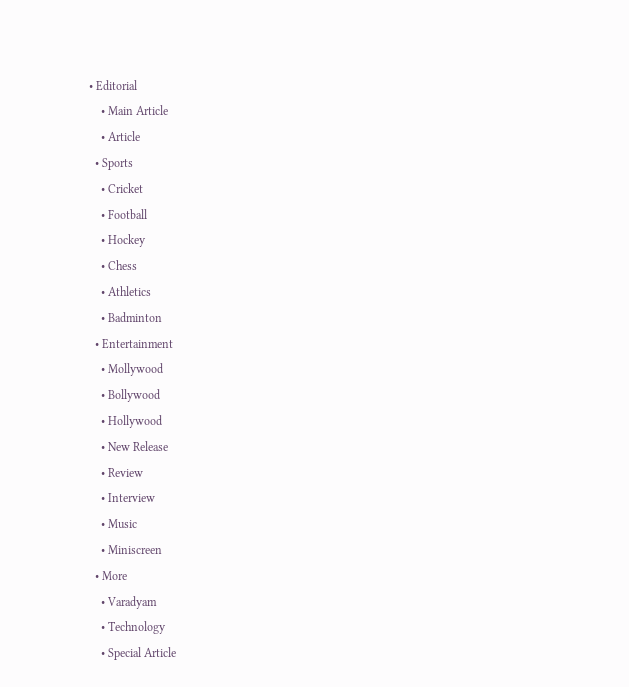• Editorial
    • Main Article
    • Article
  • Sports
    • Cricket
    • Football
    • Hockey
    • Chess
    • Athletics
    • Badminton
  • Entertainment
    • Mollywood
    • Bollywood
    • Hollywood
    • New Release
    • Review
    • Interview
    • Music
    • Miniscreen
  • More
    • Varadyam
    • Technology
    • Special Article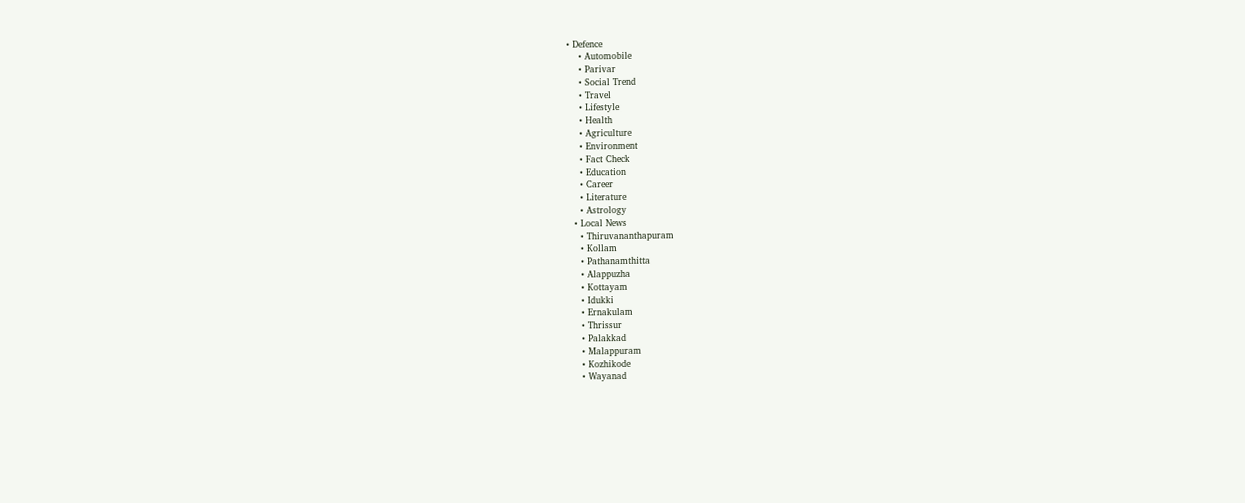• Defence
    • Automobile
    • Parivar
    • Social Trend
    • Travel
    • Lifestyle
    • Health
    • Agriculture
    • Environment
    • Fact Check
    • Education
    • Career
    • Literature
    • Astrology
  • Local News
    • Thiruvananthapuram
    • Kollam
    • Pathanamthitta
    • Alappuzha
    • Kottayam
    • Idukki
    • Ernakulam
    • Thrissur
    • Palakkad
    • Malappuram
    • Kozhikode
    • Wayanad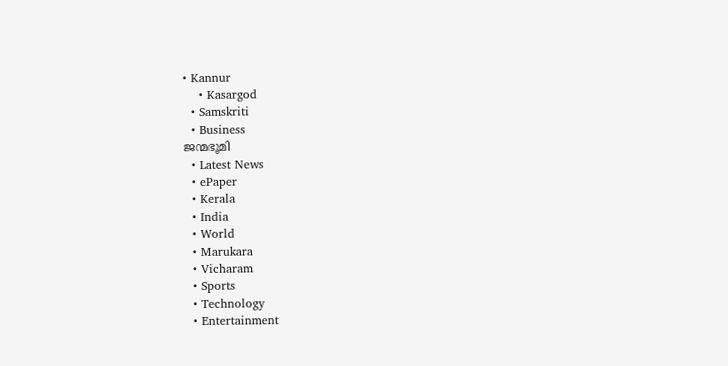• Kannur
    • Kasargod
  • Samskriti
  • Business
ജന്മഭൂമി
  • Latest News
  • ePaper
  • Kerala
  • India
  • World
  • Marukara
  • Vicharam
  • Sports
  • Technology
  • Entertainment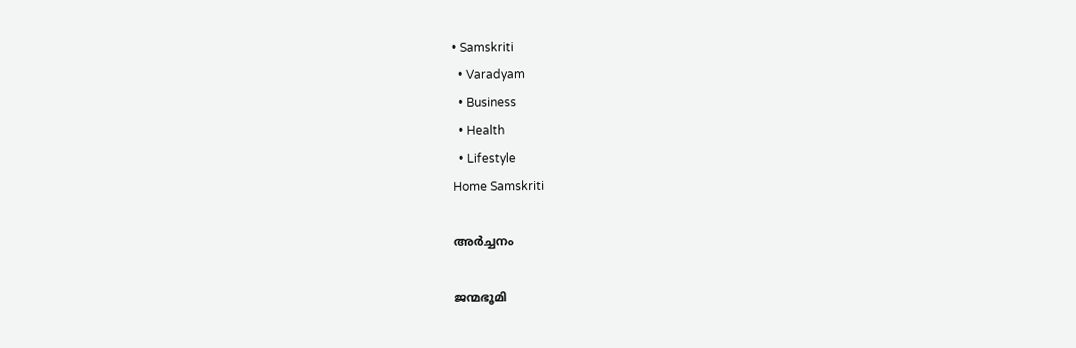• Samskriti
  • Varadyam
  • Business
  • Health
  • Lifestyle
Home Samskriti

അര്‍ച്ചനം

ജന്മഭൂമി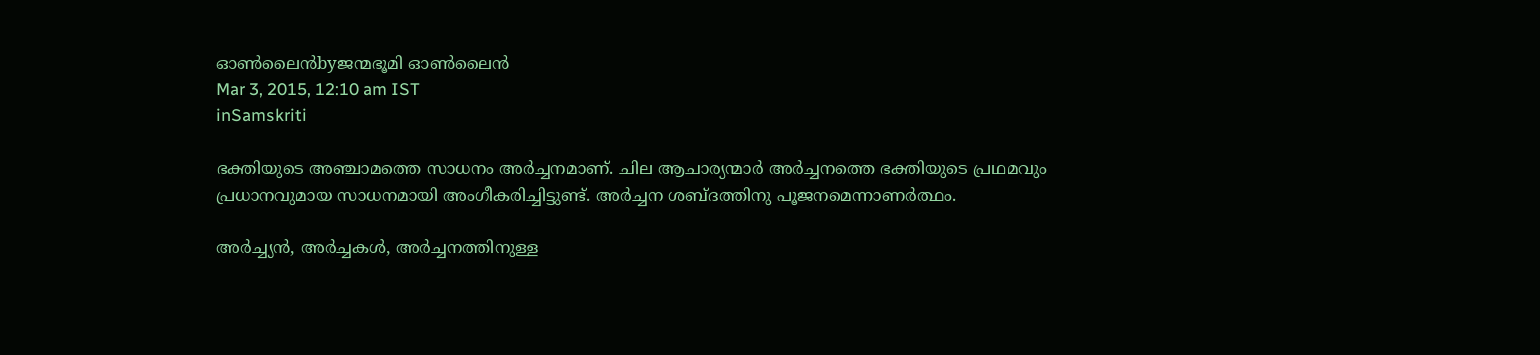ഓണ്‍ലൈന്‍byജന്മഭൂമി ഓണ്‍ലൈന്‍
Mar 3, 2015, 12:10 am IST
inSamskriti

ഭക്തിയുടെ അഞ്ചാമത്തെ സാധനം അര്‍ച്ചനമാണ്. ചില ആചാര്യന്മാര്‍ അര്‍ച്ചനത്തെ ഭക്തിയുടെ പ്രഥമവും പ്രധാനവുമായ സാധനമായി അംഗീകരിച്ചിട്ടുണ്ട്. അര്‍ച്ചന ശബ്ദത്തിനു പൂജനമെന്നാണര്‍ത്ഥം.

അര്‍ച്ച്യന്‍, അര്‍ച്ചകള്‍, അര്‍ച്ചനത്തിനുള്ള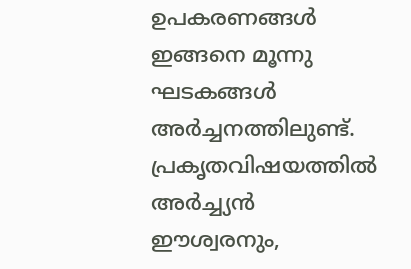ഉപകരണങ്ങള്‍ ഇങ്ങനെ മൂന്നു ഘടകങ്ങള്‍ അര്‍ച്ചനത്തിലുണ്ട്. പ്രകൃതവിഷയത്തില്‍ അര്‍ച്ച്യന്‍ ഈശ്വരനും,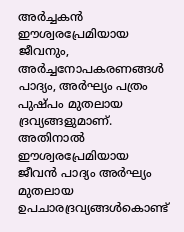അര്‍ച്ചകന്‍ ഈശ്വരപ്രേമിയായ ജീവനും, അര്‍ച്ചനോപകരണങ്ങള്‍ പാദ്യം, അര്‍ഘ്യം പത്രം പുഷ്പം മുതലായ ദ്രവ്യങ്ങളുമാണ്. അതിനാല്‍ ഈശ്വരപ്രേമിയായ ജീവന്‍ പാദ്യം അര്‍ഘ്യം മുതലായ ഉപചാരദ്രവ്യങ്ങള്‍കൊണ്ട്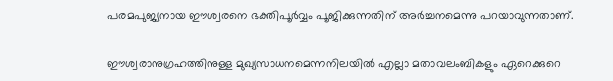പരമപുജ്യനായ ഈശ്വരനെ ഭക്തിപൂര്‍വ്വം പൂജിക്കുന്നതിന് അര്‍ച്ചനമെന്നു പറയാവുന്നതാണ്.

ഈശ്വരാനുഗ്രഹത്തിനുള്ള മുഖ്യസാധനമെന്നനിലയില്‍ എല്ലാ മതാവലംബികളും ഏറെക്കുറെ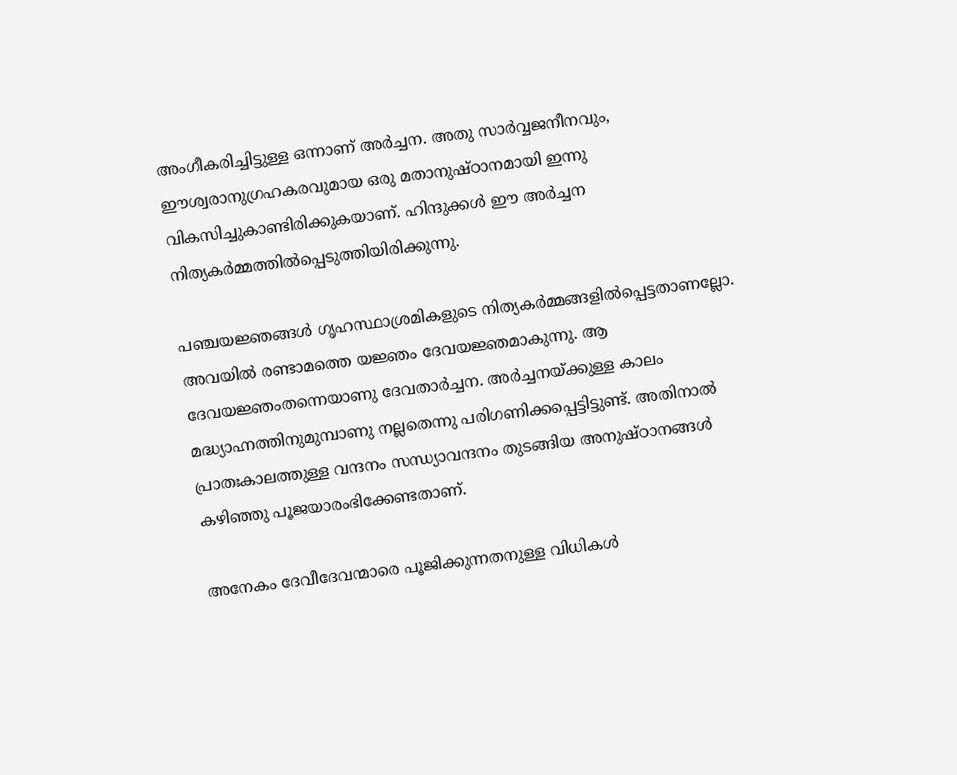അംഗീകരിച്ചിട്ടുള്ള ഒന്നാണ് അര്‍ച്ചന. അതു സാര്‍വ്വജനീനവും, ഈശ്വരാനുഗ്രഹകരവുമായ ഒരു മതാനുഷ്ഠാനമായി ഇന്നു വികസിച്ചുകാണ്ടിരിക്കുകയാണ്. ഹിന്ദുക്കള്‍ ഈ അര്‍ച്ചന നിത്യകര്‍മ്മത്തില്‍പ്പെടുത്തിയിരിക്കുന്നു.

പഞ്ചയജ്ഞങ്ങള്‍ ഗൃഹസ്ഥാശ്രമികളുടെ നിത്യകര്‍മ്മങ്ങളില്‍പ്പെട്ടതാണല്ലോ.  അവയില്‍ രണ്ടാമത്തെ യജ്ഞം ദേവയജ്ഞമാകുന്നു. ആ ദേവയജ്ഞംതന്നെയാണു ദേവതാര്‍ച്ചന. അര്‍ച്ചനയ്‌ക്കുള്ള കാലം മദ്ധ്യാഹ്നത്തിനുമുമ്പാണു നല്ലതെന്നു പരിഗണിക്കപ്പെട്ടിട്ടുണ്ട്. അതിനാല്‍ പ്രാതഃകാലത്തുള്ള വന്ദനം സന്ധ്യാവന്ദനം തുടങ്ങിയ അനുഷ്ഠാനങ്ങള്‍ കഴിഞ്ഞു പൂജയാരംഭിക്കേണ്ടതാണ്.

അനേകം ദേവീദേവന്മാരെ പൂജിക്കുന്നതനുള്ള വിധികള്‍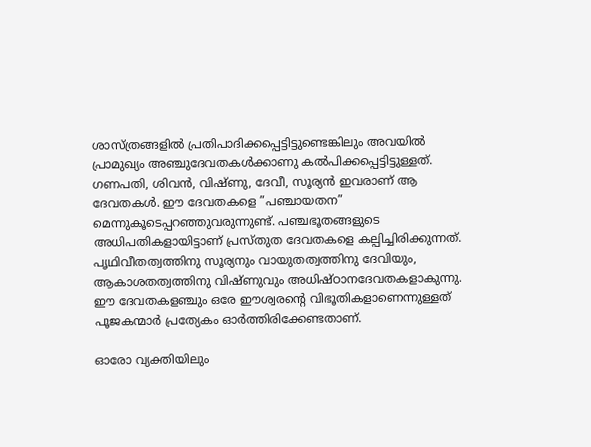ശാസ്ത്രങ്ങളില്‍ പ്രതിപാദിക്കപ്പെട്ടിട്ടുണ്ടെങ്കിലും അവയില്‍ പ്രാമുഖ്യം അഞ്ചുദേവതകള്‍ക്കാണു കല്‍പിക്കപ്പെട്ടിട്ടുള്ളത്. ഗണപതി, ശിവന്‍, വിഷ്ണു, ദേവീ, സൂര്യന്‍ ഇവരാണ് ആ ദേവതകള്‍. ഈ ദേവതകളെ ”പഞ്ചായതന” മെന്നുകൂടെപ്പറഞ്ഞുവരുന്നുണ്ട്. പഞ്ചഭൂതങ്ങളുടെ അധിപതികളായിട്ടാണ് പ്രസ്തുത ദേവതകളെ കല്പിച്ചിരിക്കുന്നത്. പൃഥിവീതത്വത്തിനു സൂര്യനും വായുതത്വത്തിനു ദേവിയും, ആകാശതത്വത്തിനു വിഷ്ണുവും അധിഷ്ഠാനദേവതകളാകുന്നു. ഈ ദേവതകളഞ്ചും ഒരേ ഈശ്വരന്റെ വിഭൂതികളാണെന്നുള്ളത് പൂജകന്മാര്‍ പ്രത്യേകം ഓര്‍ത്തിരിക്കേണ്ടതാണ്.

ഓരോ വ്യക്തിയിലും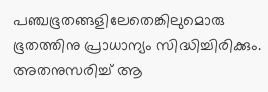പഞ്ചഭൂതങ്ങളിലേതെങ്കിലുമൊരു ഭൂതത്തിനു പ്രാധാന്യം സിദ്ധിച്ചിരിക്കും. അതനുസരിച്ച് ആ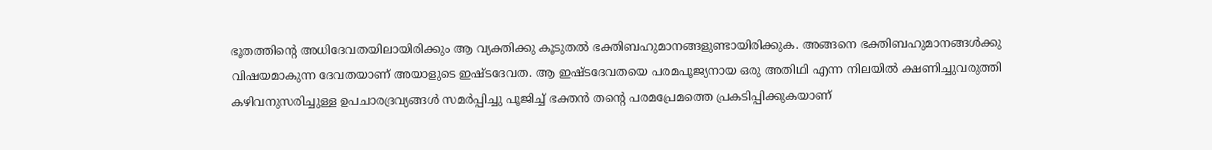ഭൂതത്തിന്റെ അധിദേവതയിലായിരിക്കും ആ വ്യക്തിക്കു കൂടുതല്‍ ഭക്തിബഹുമാനങ്ങളുണ്ടായിരിക്കുക. അങ്ങനെ ഭക്തിബഹുമാനങ്ങള്‍ക്കു വിഷയമാകുന്ന ദേവതയാണ് അയാളുടെ ഇഷ്ടദേവത. ആ ഇഷ്ടദേവതയെ പരമപൂജ്യനായ ഒരു അതിഥി എന്ന നിലയില്‍ ക്ഷണിച്ചുവരുത്തി കഴിവനുസരിച്ചുള്ള ഉപചാരദ്രവ്യങ്ങള്‍ സമര്‍പ്പിച്ചു പൂജിച്ച് ഭക്തന്‍ തന്റെ പരമപ്രേമത്തെ പ്രകടിപ്പിക്കുകയാണ്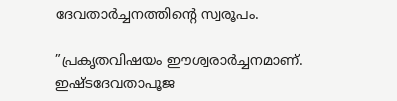ദേവതാര്‍ച്ചനത്തിന്റെ സ്വരൂപം.

”പ്രകൃതവിഷയം ഈശ്വരാര്‍ച്ചനമാണ്. ഇഷ്ടദേവതാപൂജ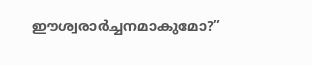ഈശ്വരാര്‍ച്ചനമാകുമോ?”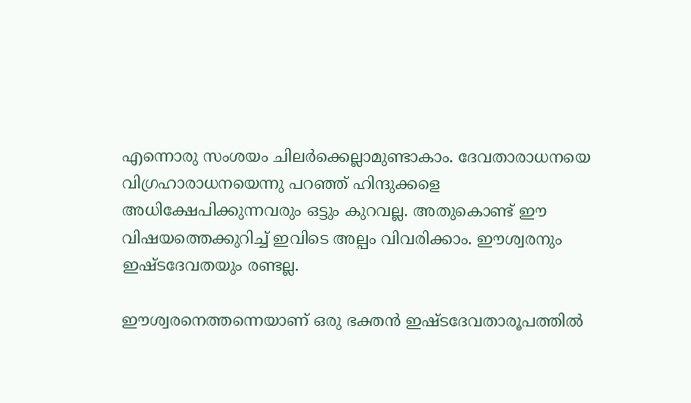എന്നൊരു സംശയം ചിലര്‍ക്കെല്ലാമുണ്ടാകാം. ദേവതാരാധനയെ വിഗ്രഹാരാധനയെന്നു പറഞ്ഞ് ഹിന്ദുക്കളെ അധിക്ഷേപിക്കുന്നവരും ഒട്ടും കുറവല്ല. അതുകൊണ്ട് ഈ വിഷയത്തെക്കുറിച്ച് ഇവിടെ അല്പം വിവരിക്കാം. ഈശ്വരനും ഇഷ്ടദേവതയും രണ്ടല്ല.

ഈശ്വരനെത്തന്നെയാണ് ഒരു ഭക്തന്‍ ഇഷ്ടദേവതാരൂപത്തില്‍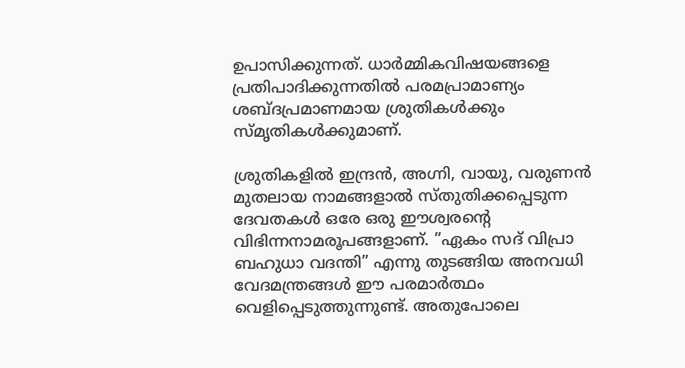ഉപാസിക്കുന്നത്. ധാര്‍മ്മികവിഷയങ്ങളെ പ്രതിപാദിക്കുന്നതില്‍ പരമപ്രാമാണ്യം ശബ്ദപ്രമാണമായ ശ്രുതികള്‍ക്കും സ്മൃതികള്‍ക്കുമാണ്.

ശ്രുതികളില്‍ ഇന്ദ്രന്‍, അഗ്നി, വായു, വരുണന്‍ മുതലായ നാമങ്ങളാല്‍ സ്തുതിക്കപ്പെടുന്ന ദേവതകള്‍ ഒരേ ഒരു ഈശ്വരന്റെ വിഭിന്നനാമരൂപങ്ങളാണ്. ”ഏകം സദ് വിപ്രാ ബഹുധാ വദന്തി” എന്നു തുടങ്ങിയ അനവധി വേദമന്ത്രങ്ങള്‍ ഈ പരമാര്‍ത്ഥം വെളിപ്പെടുത്തുന്നുണ്ട്. അതുപോലെ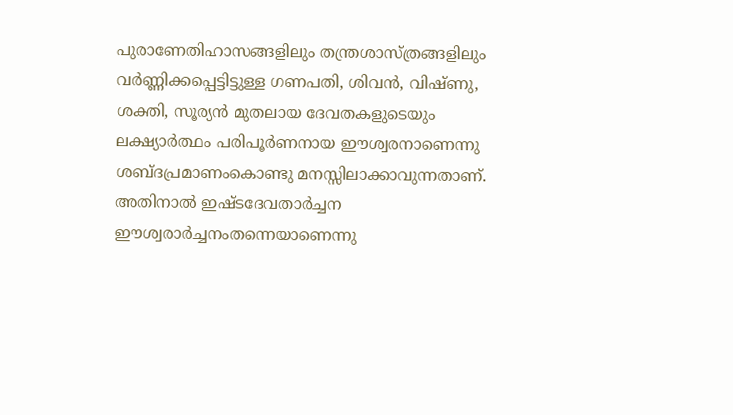പുരാണേതിഹാസങ്ങളിലും തന്ത്രശാസ്ത്രങ്ങളിലും വര്‍ണ്ണിക്കപ്പെട്ടിട്ടുള്ള ഗണപതി, ശിവന്‍, വിഷ്ണു, ശക്തി, സൂര്യന്‍ മുതലായ ദേവതകളുടെയും ലക്ഷ്യാര്‍ത്ഥം പരിപൂര്‍ണനായ ഈശ്വരനാണെന്നു ശബ്ദപ്രമാണംകൊണ്ടു മനസ്സിലാക്കാവുന്നതാണ്. അതിനാല്‍ ഇഷ്ടദേവതാര്‍ച്ചന ഈശ്വരാര്‍ച്ചനംതന്നെയാണെന്നു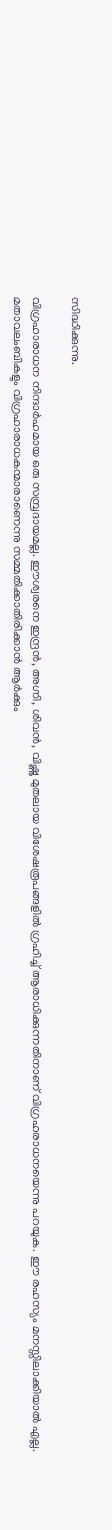സിദ്ധിക്കുന്നു.

വിഗ്രഹാരാധന നിന്ദാര്‍ഹമായ ഒരു സമ്പ്രദായമല്ല. ഈശ്വരനെ ഇന്ദ്രന്‍, അഗ്നി, ശിവന്‍, വിഷ്ണു മുതലായ വിശേഷരൂപങ്ങളില്‍ ഗ്രഹിച്ച് ആരാധിക്കുന്നതിനാണ് വിഗ്രഹരാധനയെന്നു പറയുക. ഈ രഹസ്യം മനസ്സിലാക്കിയാല്‍ എല്ല. മതാവലംബികളും വിഗ്രഹാരാധകന്മാരാണെന്നു സമ്മതിക്കാതിരിക്കാന്‍ ആര്‍ക്കും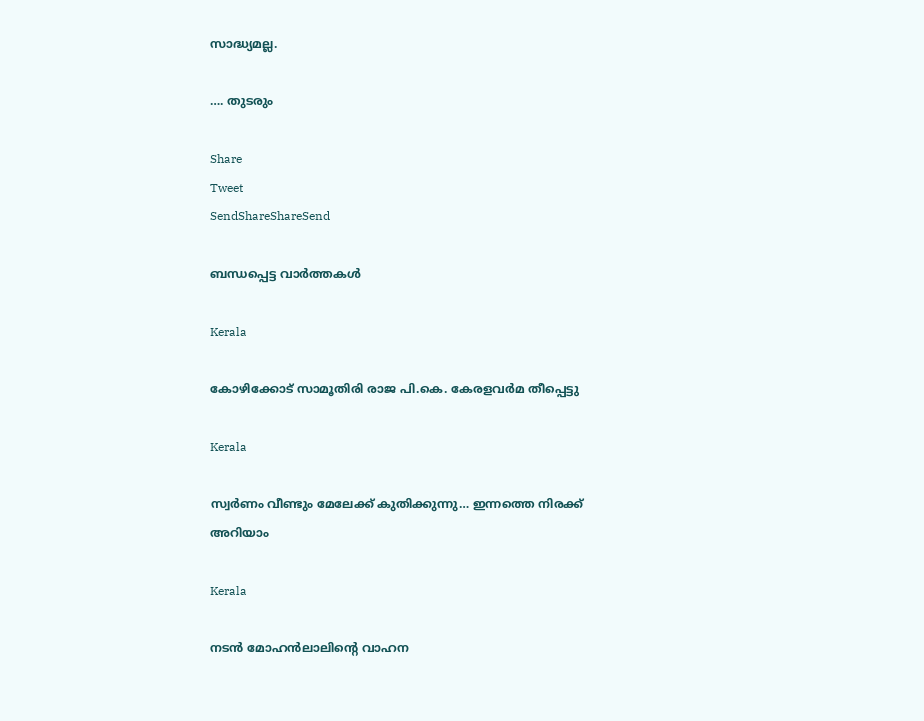സാദ്ധ്യമല്ല.

…. തുടരും

Share
Tweet
SendShareShareSend

ബന്ധപ്പെട്ട വാര്‍ത്തകള്‍

Kerala

കോഴിക്കോട് സാമൂതിരി രാജ പി.കെ. കേരളവർമ തീപ്പെട്ടു

Kerala

സ്വർണം വീണ്ടും മേലേക്ക് കുതിക്കുന്നു… ഇന്നത്തെ നിരക്ക് അറിയാം

Kerala

നടന്‍ മോഹന്‍ലാലിന്റെ വാഹന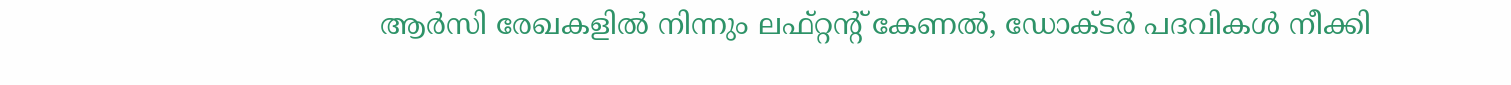ആര്‍സി രേഖകളില്‍ നിന്നും ലഫ്റ്റന്റ് കേണല്‍, ഡോക്ടര്‍ പദവികള്‍ നീക്കി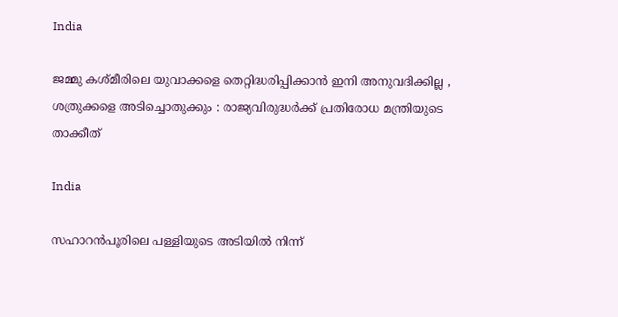India

ജമ്മു കശ്മീരിലെ യുവാക്കളെ തെറ്റിദ്ധരിപ്പിക്കാൻ ഇനി അനുവദിക്കില്ല , ശത്രുക്കളെ അടിച്ചൊതുക്കും : രാജ്യവിരുദ്ധർക്ക് പ്രതിരോധ മന്ത്രിയുടെ താക്കീത്

India

സഹാറൻപൂരിലെ പള്ളിയുടെ അടിയിൽ നിന്ന്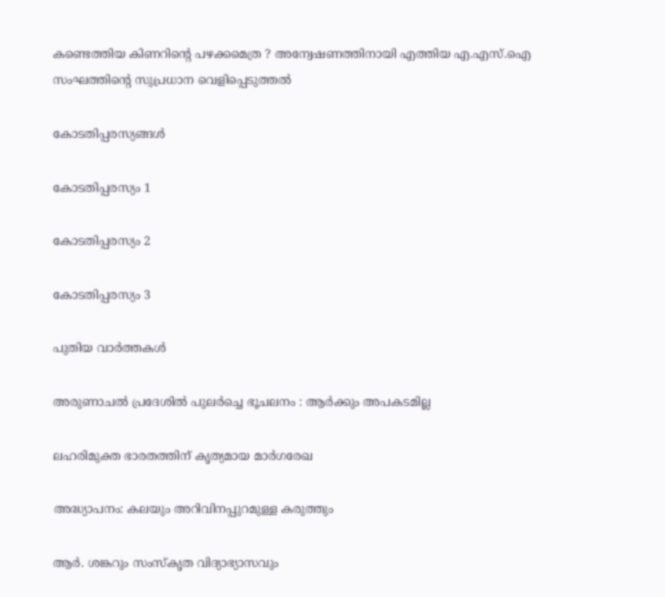കണ്ടെത്തിയ കിണറിന്റെ പഴക്കമെത്ര ? അന്വേഷണത്തിനായി എത്തിയ എ.എസ്.ഐ സംഘത്തിന്റെ സുപ്രധാന വെളിപ്പെടുത്തൽ

കോടതിപ്പരസ്യങ്ങള്‍

കോടതിപ്പരസ്യം 1

കോടതിപ്പരസ്യം 2

കോടതിപ്പരസ്യം 3

പുതിയ വാര്‍ത്തകള്‍

അരുണാചൽ പ്രദേശിൽ പുലർച്ചെ ഭൂചലനം : ആർക്കും അപകടമില്ല

ലഹരിമുക്ത ഭാരതത്തിന് കൃത്യമായ മാര്‍ഗരേഖ

അദ്ധ്യാപനം: കലയും അറിവിനപ്പുറമുള്ള കരുത്തും

ആര്‍. ശങ്കറും സംസ്‌കൃത വിദ്യാഭ്യാസവും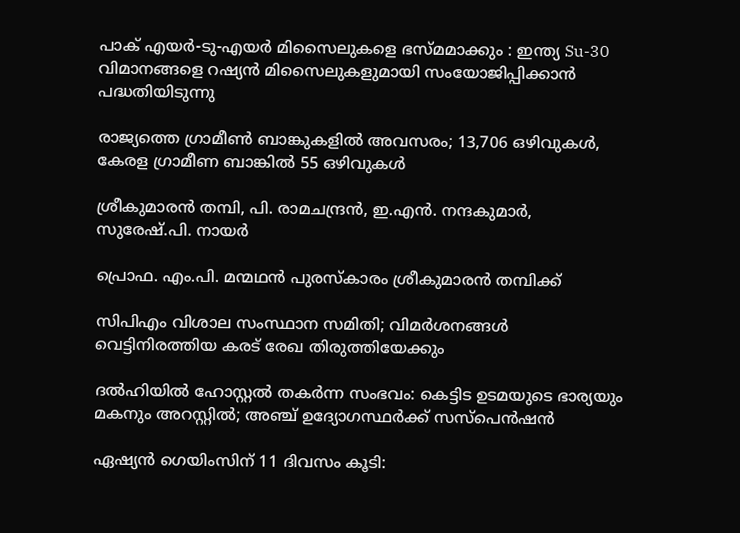പാക് എയർ-ടു-എയർ മിസൈലുകളെ ഭസ്മമാക്കും : ഇന്ത്യ Su-30 വിമാനങ്ങളെ റഷ്യൻ മിസൈലുകളുമായി സംയോജിപ്പിക്കാൻ പദ്ധതിയിടുന്നു

രാജ്യത്തെ ഗ്രാമീൺ ബാങ്കുകളിൽ അവസരം; 13,706 ഒഴിവുകള്‍, കേരള ഗ്രാമീണ ബാങ്കിൽ 55 ഒഴിവുകള്‍

ശ്രീകുമാരന്‍ തമ്പി, പി. രാമചന്ദ്രന്‍, ഇ.എന്‍. നന്ദകുമാര്‍, സുരേഷ്.പി. നായര്‍

പ്രൊഫ. എം.പി. മന്മഥന്‍ പുരസ്‌കാരം ശ്രീകുമാരന്‍ തമ്പിക്ക്

സിപിഎം വിശാല സംസ്ഥാന സമിതി; വിമര്‍ശനങ്ങള്‍ വെട്ടിനിരത്തിയ കരട് രേഖ തിരുത്തിയേക്കും

ദല്‍ഹിയില്‍ ഹോസ്റ്റല്‍ തകര്‍ന്ന സംഭവം: കെട്ടിട ഉടമയുടെ ഭാര്യയും മകനും അറസ്റ്റില്‍; അഞ്ച് ഉദ്യോഗസ്ഥര്‍ക്ക് സസ്പെന്‍ഷന്‍

ഏഷ്യന്‍ ഗെയിംസിന് 11 ദിവസം കൂടി: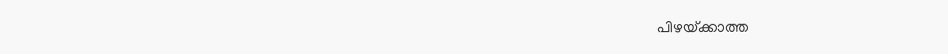പിഴയ്‌ക്കാത്ത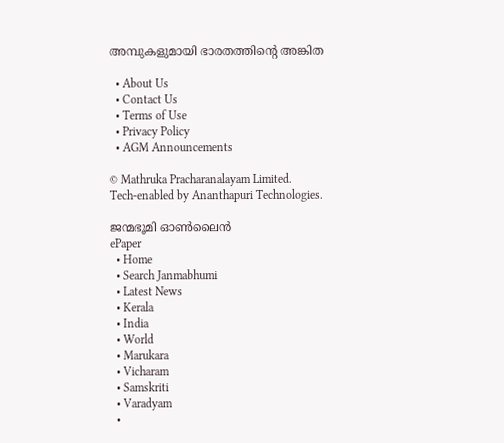അമ്പുകളുമായി ഭാരതത്തിന്റെ അങ്കിത

  • About Us
  • Contact Us
  • Terms of Use
  • Privacy Policy
  • AGM Announcements

© Mathruka Pracharanalayam Limited.
Tech-enabled by Ananthapuri Technologies.

ജന്മഭൂമി ഓണ്‍ലൈന്‍
ePaper
  • Home
  • Search Janmabhumi
  • Latest News
  • Kerala
  • India
  • World
  • Marukara
  • Vicharam
  • Samskriti
  • Varadyam
  •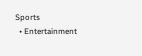Sports
  • Entertainment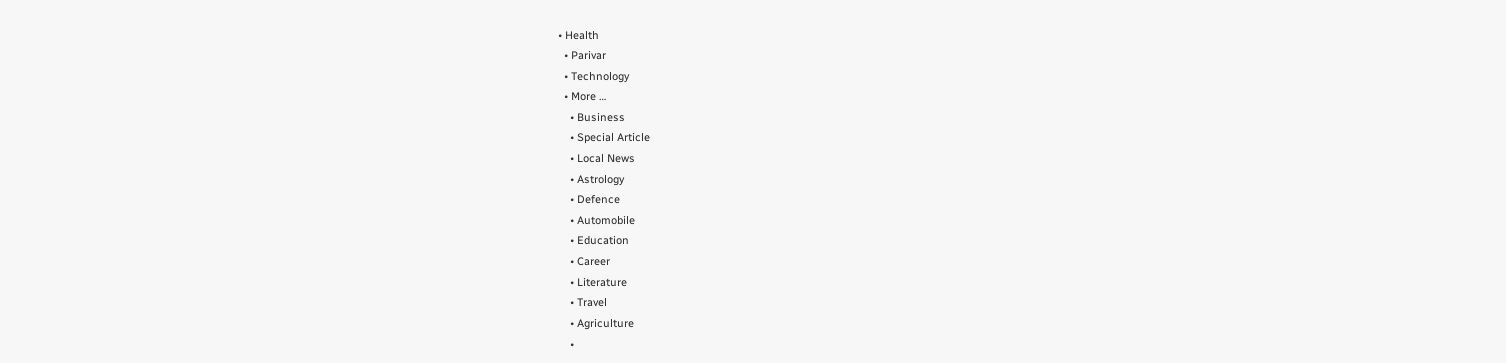• Health
  • Parivar
  • Technology
  • More …
    • Business
    • Special Article
    • Local News
    • Astrology
    • Defence
    • Automobile
    • Education
    • Career
    • Literature
    • Travel
    • Agriculture
    •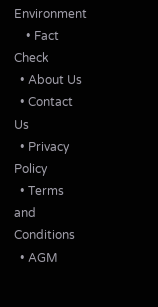Environment
    • Fact Check
  • About Us
  • Contact Us
  • Privacy Policy
  • Terms and Conditions
  • AGM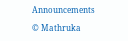Announcements

© Mathruka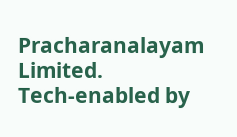Pracharanalayam Limited.
Tech-enabled by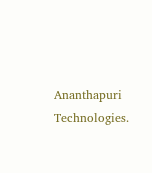Ananthapuri Technologies.